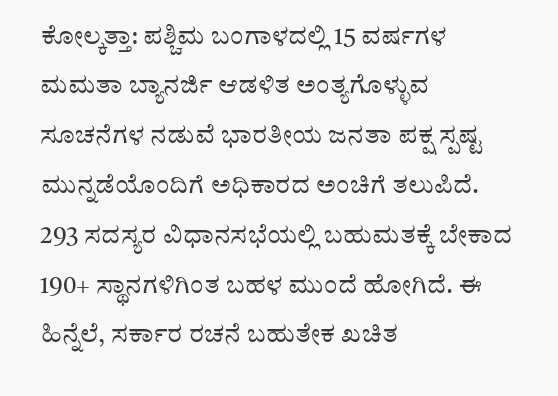ಕೋಲ್ಕತ್ತಾ: ಪಶ್ಚಿಮ ಬಂಗಾಳದಲ್ಲಿ 15 ವರ್ಷಗಳ ಮಮತಾ ಬ್ಯಾನರ್ಜಿ ಆಡಳಿತ ಅಂತ್ಯಗೊಳ್ಳುವ ಸೂಚನೆಗಳ ನಡುವೆ ಭಾರತೀಯ ಜನತಾ ಪಕ್ಷ ಸ್ಪಷ್ಟ ಮುನ್ನಡೆಯೊಂದಿಗೆ ಅಧಿಕಾರದ ಅಂಚಿಗೆ ತಲುಪಿದೆ.
293 ಸದಸ್ಯರ ವಿಧಾನಸಭೆಯಲ್ಲಿ ಬಹುಮತಕ್ಕೆ ಬೇಕಾದ 190+ ಸ್ಥಾನಗಳಿಗಿಂತ ಬಹಳ ಮುಂದೆ ಹೋಗಿದೆ. ಈ ಹಿನ್ನೆಲೆ, ಸರ್ಕಾರ ರಚನೆ ಬಹುತೇಕ ಖಚಿತ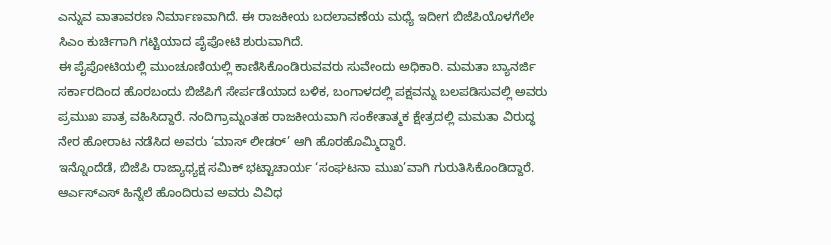ಎನ್ನುವ ವಾತಾವರಣ ನಿರ್ಮಾಣವಾಗಿದೆ. ಈ ರಾಜಕೀಯ ಬದಲಾವಣೆಯ ಮಧ್ಯೆ ಇದೀಗ ಬಿಜೆಪಿಯೊಳಗೆಲೇ ಸಿಎಂ ಕುರ್ಚಿಗಾಗಿ ಗಟ್ಟಿಯಾದ ಪೈಪೋಟಿ ಶುರುವಾಗಿದೆ.
ಈ ಪೈಪೋಟಿಯಲ್ಲಿ ಮುಂಚೂಣಿಯಲ್ಲಿ ಕಾಣಿಸಿಕೊಂಡಿರುವವರು ಸುವೇಂದು ಅಧಿಕಾರಿ. ಮಮತಾ ಬ್ಯಾನರ್ಜಿ ಸರ್ಕಾರದಿಂದ ಹೊರಬಂದು ಬಿಜೆಪಿಗೆ ಸೇರ್ಪಡೆಯಾದ ಬಳಿಕ, ಬಂಗಾಳದಲ್ಲಿ ಪಕ್ಷವನ್ನು ಬಲಪಡಿಸುವಲ್ಲಿ ಅವರು ಪ್ರಮುಖ ಪಾತ್ರ ವಹಿಸಿದ್ದಾರೆ. ನಂದಿಗ್ರಾಮ್ನಂತಹ ರಾಜಕೀಯವಾಗಿ ಸಂಕೇತಾತ್ಮಕ ಕ್ಷೇತ್ರದಲ್ಲಿ ಮಮತಾ ವಿರುದ್ಧ ನೇರ ಹೋರಾಟ ನಡೆಸಿದ ಅವರು ‘ಮಾಸ್ ಲೀಡರ್’ ಆಗಿ ಹೊರಹೊಮ್ಮಿದ್ದಾರೆ.
ಇನ್ನೊಂದೆಡೆ, ಬಿಜೆಪಿ ರಾಜ್ಯಾಧ್ಯಕ್ಷ ಸಮಿಕ್ ಭಟ್ಟಾಚಾರ್ಯ ‘ಸಂಘಟನಾ ಮುಖ’ವಾಗಿ ಗುರುತಿಸಿಕೊಂಡಿದ್ದಾರೆ. ಆರ್ಎಸ್ಎಸ್ ಹಿನ್ನೆಲೆ ಹೊಂದಿರುವ ಅವರು ವಿವಿಧ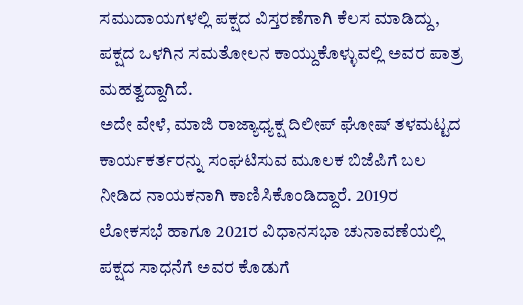ಸಮುದಾಯಗಳಲ್ಲಿ ಪಕ್ಷದ ವಿಸ್ತರಣೆಗಾಗಿ ಕೆಲಸ ಮಾಡಿದ್ದು, ಪಕ್ಷದ ಒಳಗಿನ ಸಮತೋಲನ ಕಾಯ್ದುಕೊಳ್ಳುವಲ್ಲಿ ಅವರ ಪಾತ್ರ ಮಹತ್ವದ್ದಾಗಿದೆ.
ಅದೇ ವೇಳೆ, ಮಾಜಿ ರಾಜ್ಯಾಧ್ಯಕ್ಷ ದಿಲೀಪ್ ಘೋಷ್ ತಳಮಟ್ಟದ ಕಾರ್ಯಕರ್ತರನ್ನು ಸಂಘಟಿಸುವ ಮೂಲಕ ಬಿಜೆಪಿಗೆ ಬಲ ನೀಡಿದ ನಾಯಕನಾಗಿ ಕಾಣಿಸಿಕೊಂಡಿದ್ದಾರೆ. 2019ರ ಲೋಕಸಭೆ ಹಾಗೂ 2021ರ ವಿಧಾನಸಭಾ ಚುನಾವಣೆಯಲ್ಲಿ ಪಕ್ಷದ ಸಾಧನೆಗೆ ಅವರ ಕೊಡುಗೆ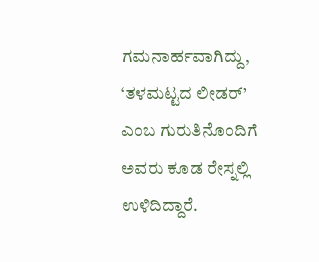ಗಮನಾರ್ಹವಾಗಿದ್ದು, ‘ತಳಮಟ್ಟದ ಲೀಡರ್’ ಎಂಬ ಗುರುತಿನೊಂದಿಗೆ ಅವರು ಕೂಡ ರೇಸ್ನಲ್ಲಿ ಉಳಿದಿದ್ದಾರೆ.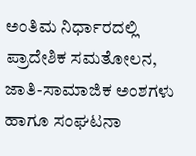ಅಂತಿಮ ನಿರ್ಧಾರದಲ್ಲಿ ಪ್ರಾದೇಶಿಕ ಸಮತೋಲನ, ಜಾತಿ-ಸಾಮಾಜಿಕ ಅಂಶಗಳು ಹಾಗೂ ಸಂಘಟನಾ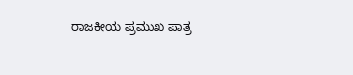ರಾಜಕೀಯ ಪ್ರಮುಖ ಪಾತ್ರ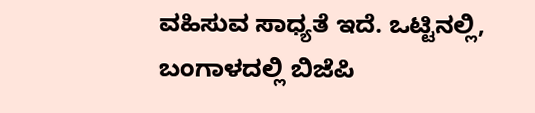ವಹಿಸುವ ಸಾಧ್ಯತೆ ಇದೆ. ಒಟ್ಟಿನಲ್ಲಿ, ಬಂಗಾಳದಲ್ಲಿ ಬಿಜೆಪಿ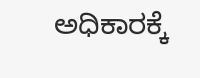ಅಧಿಕಾರಕ್ಕೆ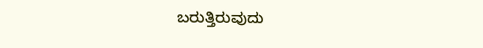ಬರುತ್ತಿರುವುದು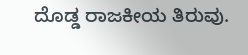ದೊಡ್ಡ ರಾಜಕೀಯ ತಿರುವು.